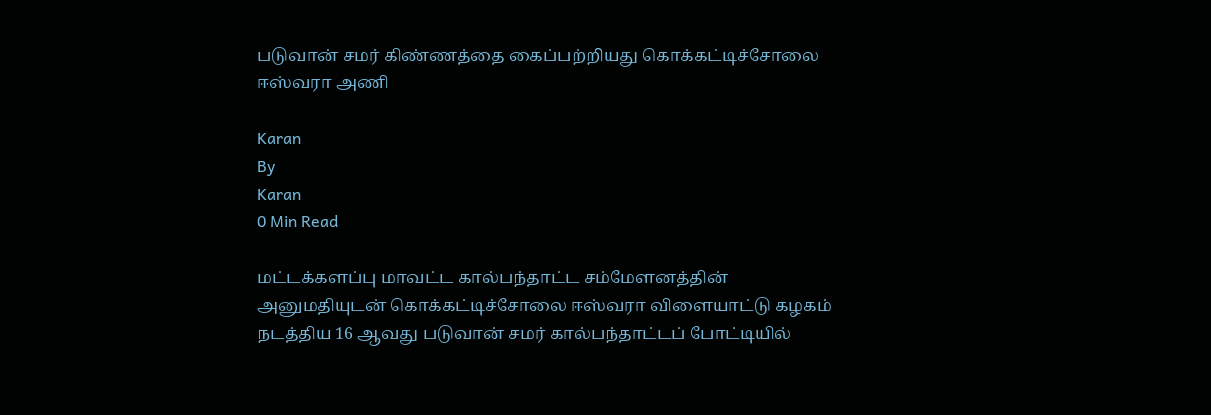படுவான் சமர் கிண்ணத்தை கைப்பற்றியது கொக்கட்டிச்சோலை ஈஸ்வரா அணி

Karan
By
Karan
0 Min Read

மட்டக்களப்பு மாவட்ட கால்பந்தாட்ட சம்மேளனத்தின் அனுமதியுடன் கொக்கட்டிச்சோலை ஈஸ்வரா விளையாட்டு கழகம் நடத்திய 16 ஆவது படுவான் சமர் கால்பந்தாட்டப் போட்டியில்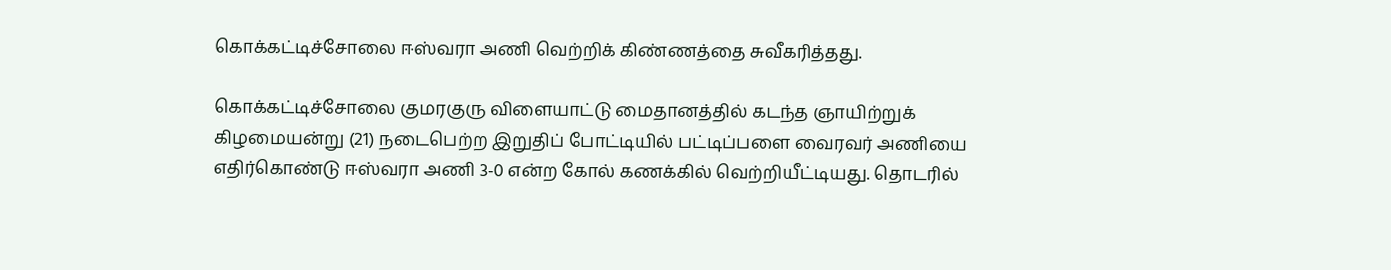கொக்கட்டிச்சோலை ஈஸ்வரா அணி வெற்றிக் கிண்ணத்தை சுவீகரித்தது.

கொக்கட்டிச்சோலை குமரகுரு விளையாட்டு மைதானத்தில் கடந்த ஞாயிற்றுக் கிழமையன்று (21) நடைபெற்ற இறுதிப் போட்டியில் பட்டிப்பளை வைரவர் அணியை எதிர்கொண்டு ஈஸ்வரா அணி 3-0 என்ற கோல் கணக்கில் வெற்றியீட்டியது. தொடரில்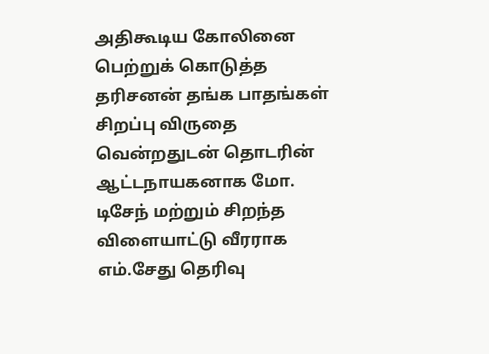அதிகூடிய கோலினை பெற்றுக் கொடுத்த தரிசனன் தங்க பாதங்கள் சிறப்பு விருதை வென்றதுடன் தொடரின் ஆட்டநாயகனாக மோ. டிசேந் மற்றும் சிறந்த விளையாட்டு வீரராக எம்.சேது தெரிவு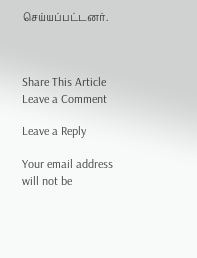செய்யப்பட்டனர்.



Share This Article
Leave a Comment

Leave a Reply

Your email address will not be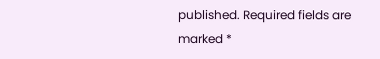published. Required fields are marked *